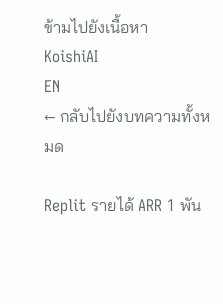ข้ามไปยังเนื้อหา
KoishiAI
EN
← กลับไปยังบทความทั้งหมด

Replit รายได้ ARR 1 พัน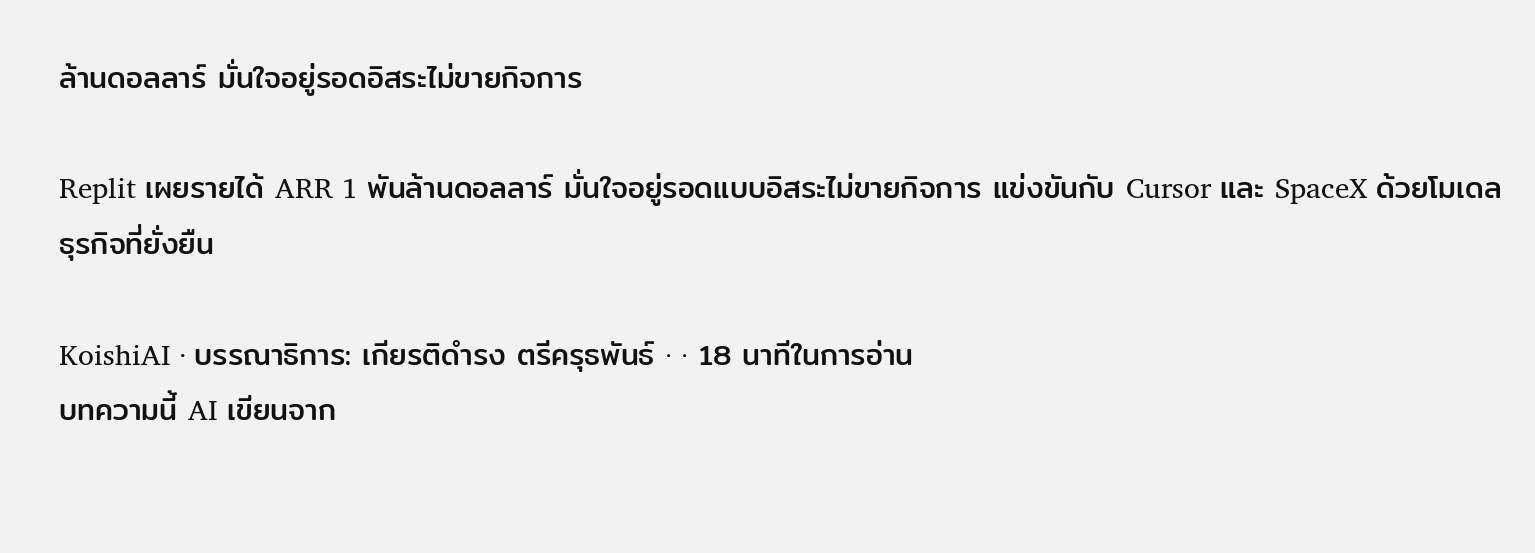ล้านดอลลาร์ มั่นใจอยู่รอดอิสระไม่ขายกิจการ

Replit เผยรายได้ ARR 1 พันล้านดอลลาร์ มั่นใจอยู่รอดแบบอิสระไม่ขายกิจการ แข่งขันกับ Cursor และ SpaceX ด้วยโมเดลธุรกิจที่ยั่งยืน

KoishiAI · บรรณาธิการ: เกียรติดำรง ตรีครุธพันธ์ · · 18 นาทีในการอ่าน
บทความนี้ AI เขียนจาก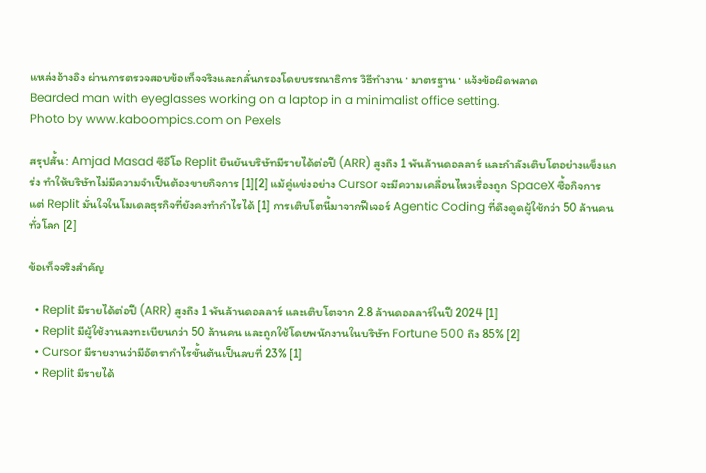แหล่งอ้างอิง ผ่านการตรวจสอบข้อเท็จจริงและกลั่นกรองโดยบรรณาธิการ วิธีทำงาน · มาตรฐาน · แจ้งข้อผิดพลาด
Bearded man with eyeglasses working on a laptop in a minimalist office setting.
Photo by www.kaboompics.com on Pexels

สรุปสั้น: Amjad Masad ซีอีโอ Replit ยืนยันบริษัทมีรายได้ต่อปี (ARR) สูงถึง 1 พันล้านดอลลาร์ และกำลังเติบโตอย่างแข็งแกร่ง ทำให้บริษัทไม่มีความจำเป็นต้องขายกิจการ [1][2] แม้คู่แข่งอย่าง Cursor จะมีความเคลื่อนไหวเรื่องถูก SpaceX ซื้อกิจการ แต่ Replit มั่นใจในโมเดลธุรกิจที่ยังคงทำกำไรได้ [1] การเติบโตนี้มาจากฟีเจอร์ Agentic Coding ที่ดึงดูดผู้ใช้กว่า 50 ล้านคนทั่วโลก [2]

ข้อเท็จจริงสำคัญ

  • Replit มีรายได้ต่อปี (ARR) สูงถึง 1 พันล้านดอลลาร์ และเติบโตจาก 2.8 ล้านดอลลาร์ในปี 2024 [1]
  • Replit มีผู้ใช้งานลงทะเบียนกว่า 50 ล้านคน และถูกใช้โดยพนักงานในบริษัท Fortune 500 ถึง 85% [2]
  • Cursor มีรายงานว่ามีอัตรากำไรขั้นต้นเป็นลบที่ 23% [1]
  • Replit มีรายได้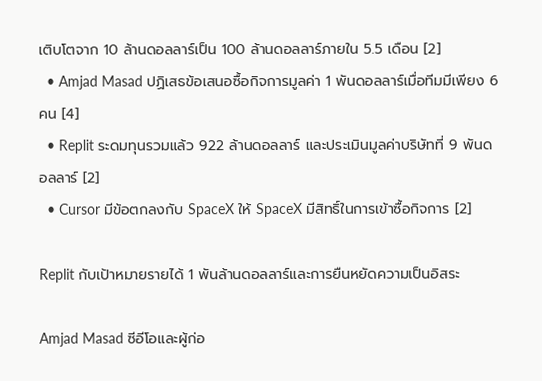เติบโตจาก 10 ล้านดอลลาร์เป็น 100 ล้านดอลลาร์ภายใน 5.5 เดือน [2]
  • Amjad Masad ปฏิเสธข้อเสนอซื้อกิจการมูลค่า 1 พันดอลลาร์เมื่อทีมมีเพียง 6 คน [4]
  • Replit ระดมทุนรวมแล้ว 922 ล้านดอลลาร์ และประเมินมูลค่าบริษัทที่ 9 พันดอลลาร์ [2]
  • Cursor มีข้อตกลงกับ SpaceX ให้ SpaceX มีสิทธิ์ในการเข้าซื้อกิจการ [2]

Replit กับเป้าหมายรายได้ 1 พันล้านดอลลาร์และการยืนหยัดความเป็นอิสระ

Amjad Masad ซีอีโอและผู้ก่อ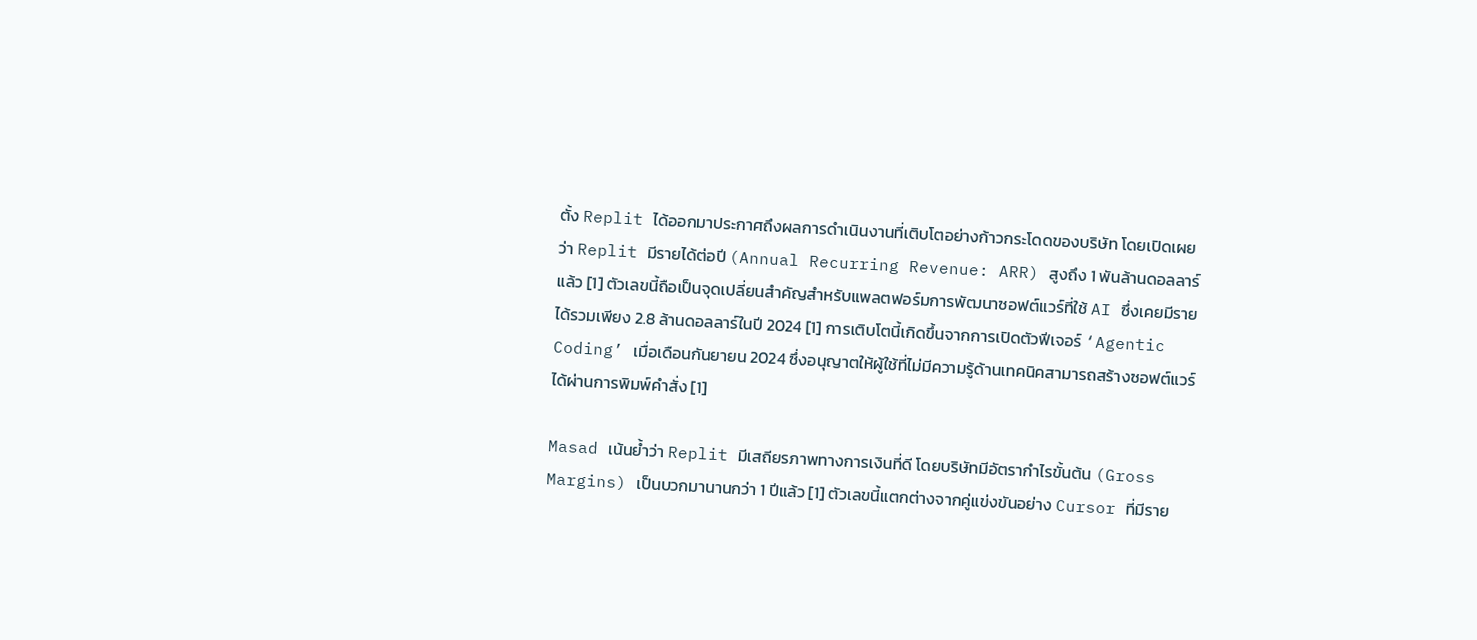ตั้ง Replit ได้ออกมาประกาศถึงผลการดำเนินงานที่เติบโตอย่างก้าวกระโดดของบริษัท โดยเปิดเผยว่า Replit มีรายได้ต่อปี (Annual Recurring Revenue: ARR) สูงถึง 1 พันล้านดอลลาร์แล้ว [1] ตัวเลขนี้ถือเป็นจุดเปลี่ยนสำคัญสำหรับแพลตฟอร์มการพัฒนาซอฟต์แวร์ที่ใช้ AI ซึ่งเคยมีรายได้รวมเพียง 2.8 ล้านดอลลาร์ในปี 2024 [1] การเติบโตนี้เกิดขึ้นจากการเปิดตัวฟีเจอร์ ‘Agentic Coding’ เมื่อเดือนกันยายน 2024 ซึ่งอนุญาตให้ผู้ใช้ที่ไม่มีความรู้ด้านเทคนิคสามารถสร้างซอฟต์แวร์ได้ผ่านการพิมพ์คำสั่ง [1]

Masad เน้นย้ำว่า Replit มีเสถียรภาพทางการเงินที่ดี โดยบริษัทมีอัตรากำไรขั้นต้น (Gross Margins) เป็นบวกมานานกว่า 1 ปีแล้ว [1] ตัวเลขนี้แตกต่างจากคู่แข่งขันอย่าง Cursor ที่มีราย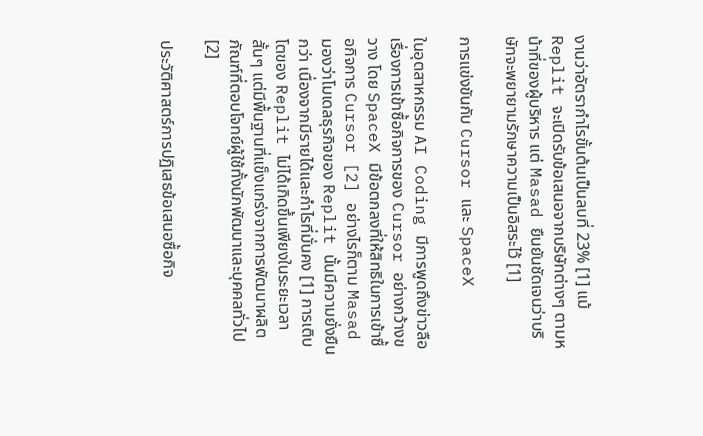งานว่าอัตรากำไรขั้นต้นเป็นลบที่ 23% [1] แม้ Replit จะเปิดรับข้อเสนอจากบริษัทต่างๆ ตามหน้าที่ของผู้บริหาร แต่ Masad ยืนยันชัดเจนว่าบริษัทจะพยายามรักษาความเป็นอิสระไว้ [1]

การแข่งขันกับ Cursor และ SpaceX

ในอุตสาหกรรม AI Coding มีการพูดถึงข่าวลือเรื่องการเข้าซื้อกิจการของ Cursor อย่างกว้างขวาง โดย SpaceX มีข้อตกลงที่ให้สิทธิในการเข้าซื้อกิจการ Cursor [2] อย่างไรก็ตาม Masad มองว่าโมเดลธุรกิจของ Replit นั้นมีความยั่งยืนกว่า เนื่องจากมีรายได้และกำไรที่มั่นคง [1] การเติบโตของ Replit ไม่ได้เกิดขึ้นเพียงในระยะเวลาสั้นๆ แต่มีพื้นฐานที่แข็งแกร่งจากการพัฒนาผลิตภัณฑ์ที่ตอบโจทย์ผู้ใช้ทั้งนักพัฒนาและบุคคลทั่วไป [2]

ประวัติศาสตร์การปฏิเสธข้อเสนอซื้อกิจ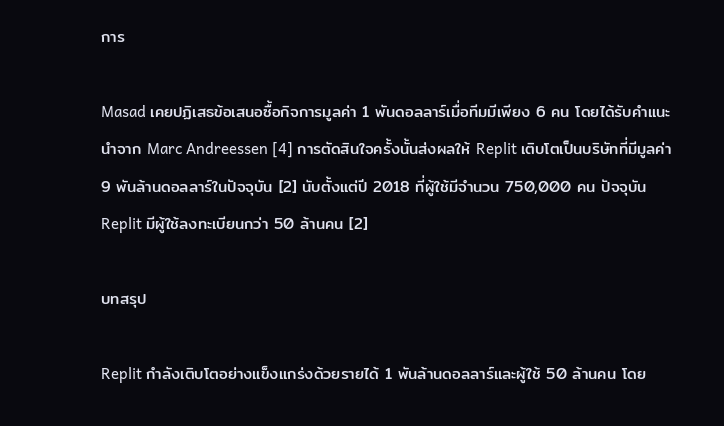การ

Masad เคยปฏิเสธข้อเสนอซื้อกิจการมูลค่า 1 พันดอลลาร์เมื่อทีมมีเพียง 6 คน โดยได้รับคำแนะนำจาก Marc Andreessen [4] การตัดสินใจครั้งนั้นส่งผลให้ Replit เติบโตเป็นบริษัทที่มีมูลค่า 9 พันล้านดอลลาร์ในปัจจุบัน [2] นับตั้งแต่ปี 2018 ที่ผู้ใช้มีจำนวน 750,000 คน ปัจจุบัน Replit มีผู้ใช้ลงทะเบียนกว่า 50 ล้านคน [2]

บทสรุป

Replit กำลังเติบโตอย่างแข็งแกร่งด้วยรายได้ 1 พันล้านดอลลาร์และผู้ใช้ 50 ล้านคน โดย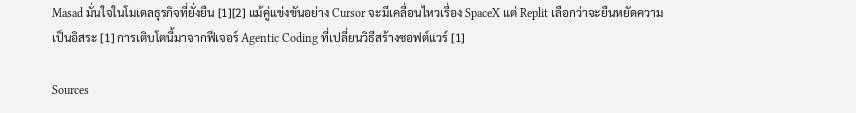Masad มั่นใจในโมเดลธุรกิจที่ยั่งยืน [1][2] แม้คู่แข่งขันอย่าง Cursor จะมีเคลื่อนไหวเรื่อง SpaceX แต่ Replit เลือกว่าจะยืนหยัดความเป็นอิสระ [1] การเติบโตนี้มาจากฟีเจอร์ Agentic Coding ที่เปลี่ยนวิธีสร้างซอฟต์แวร์ [1]

Sources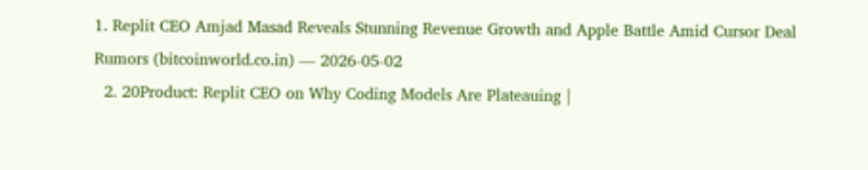1. Replit CEO Amjad Masad Reveals Stunning Revenue Growth and Apple Battle Amid Cursor Deal Rumors (bitcoinworld.co.in) — 2026-05-02
  2. 20Product: Replit CEO on Why Coding Models Are Plateauing |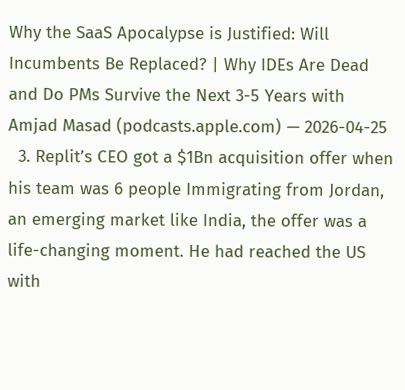Why the SaaS Apocalypse is Justified: Will Incumbents Be Replaced? | Why IDEs Are Dead and Do PMs Survive the Next 3-5 Years with Amjad Masad (podcasts.apple.com) — 2026-04-25
  3. Replit’s CEO got a $1Bn acquisition offer when his team was 6 people Immigrating from Jordan, an emerging market like India, the offer was a life-changing moment. He had reached the US with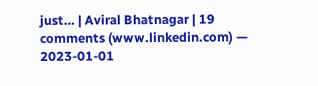just… | Aviral Bhatnagar | 19 comments (www.linkedin.com) — 2023-01-01